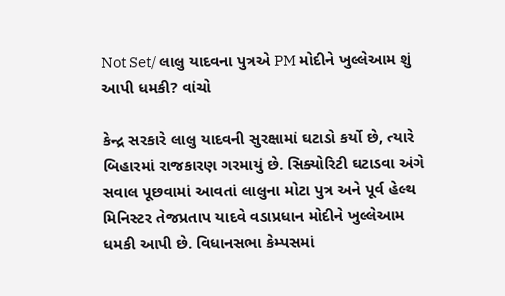Not Set/ લાલુ યાદવના પુત્રએ PM મોદીને ખુલ્લેઆમ શું આપી ધમકી? વાંચો

કેન્દ્ર સરકારે લાલુ યાદવની સુરક્ષામાં ઘટાડો કર્યો છે, ત્યારે બિહારમાં રાજકારણ ગરમાયું છે. સિક્યોરિટી ઘટાડવા અંગે સવાલ પૂછવામાં આવતાં લાલુના મોટા પુત્ર અને પૂર્વ હેલ્થ મિનિસ્ટર તેજપ્રતાપ યાદવે વડાપ્રધાન મોદીને ખુલ્લેઆમ ધમકી આપી છે. વિધાનસભા કેમ્પસમાં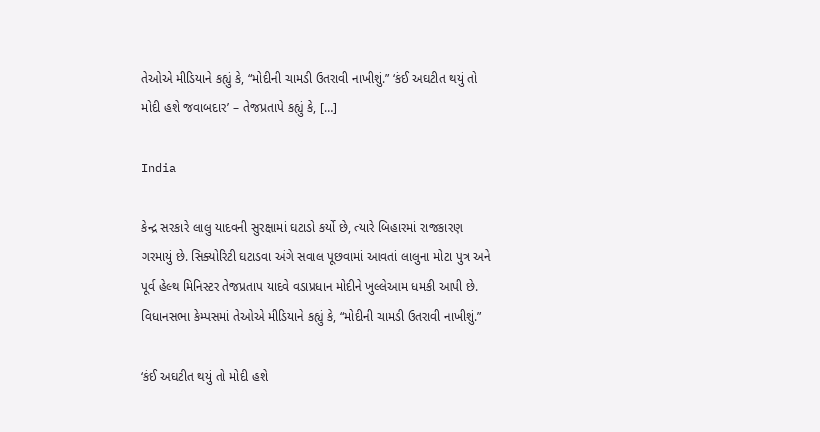તેઓએ મીડિયાને કહ્યું કે, “મોદીની ચામડી ઉતરાવી નાખીશું.” ‘કંઈ અઘટીત થયું તો મોદી હશે જવાબદાર’ – તેજપ્રતાપે કહ્યું કે, […]

India

કેન્દ્ર સરકારે લાલુ યાદવની સુરક્ષામાં ઘટાડો કર્યો છે, ત્યારે બિહારમાં રાજકારણ ગરમાયું છે. સિક્યોરિટી ઘટાડવા અંગે સવાલ પૂછવામાં આવતાં લાલુના મોટા પુત્ર અને પૂર્વ હેલ્થ મિનિસ્ટર તેજપ્રતાપ યાદવે વડાપ્રધાન મોદીને ખુલ્લેઆમ ધમકી આપી છે. વિધાનસભા કેમ્પસમાં તેઓએ મીડિયાને કહ્યું કે, “મોદીની ચામડી ઉતરાવી નાખીશું.”

‘કંઈ અઘટીત થયું તો મોદી હશે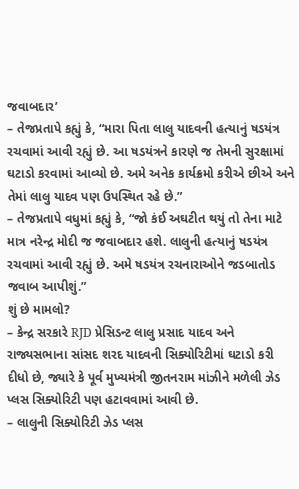જવાબદાર’
– તેજપ્રતાપે કહ્યું કે, “મારા પિતા લાલુ યાદવની હત્યાનું ષડયંત્ર રચવામાં આવી રહ્યું છે. આ ષડયંત્રને કારણે જ તેમની સુરક્ષામાં ઘટાડો કરવામાં આવ્યો છે. અમે અનેક કાર્યક્રમો કરીએ છીએ અને તેમાં લાલુ યાદવ પણ ઉપસ્થિત રહે છે.”
– તેજપ્રતાપે વધુમાં કહ્યું કે, “જો કંઈ અઘટીત થયું તો તેના માટે માત્ર નરેન્દ્ર મોદી જ જવાબદાર હશે. લાલુની હત્યાનું ષડયંત્ર રચવામાં આવી રહ્યું છે. અમે ષડયંત્ર રચનારાઓને જડબાતોડ જવાબ આપીશું.”
શું છે મામલો?
– કેન્દ્ર સરકારે RJD પ્રેસિડન્ટ લાલુ પ્રસાદ યાદવ અને રાજ્યસભાના સાંસદ શરદ યાદવની સિક્યોરિટીમાં ઘટાડો કરી દીધો છે, જ્યારે કે પૂર્વ મુખ્યમંત્રી જીતનરામ માંઝીને મળેલી ઝેડ પ્લસ સિક્યોરિટી પણ હટાવવામાં આવી છે.
– લાલુની સિક્યોરિટી ઝેડ પ્લસ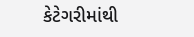કેટેગરીમાંથી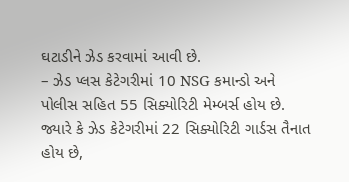ઘટાડીને ઝેડ કરવામાં આવી છે.
– ઝેડ પ્લસ કેટેગરીમાં 10 NSG કમાન્ડો અને પોલીસ સહિત 55 સિક્યોરિટી મેમ્બર્સ હોય છે. જ્યારે કે ઝેડ કેટેગરીમાં 22 સિક્યોરિટી ગાર્ડસ તૈનાત હોય છે,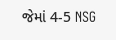જેમાં 4-5 NSG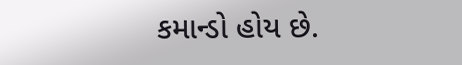કમાન્ડો હોય છે.